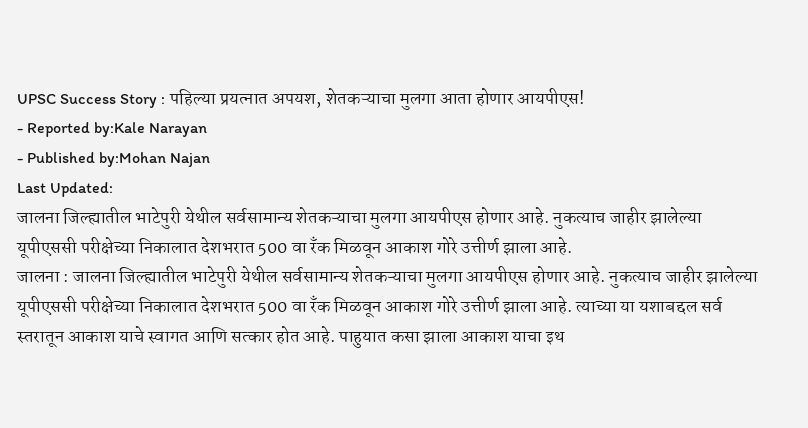UPSC Success Story : पहिल्या प्रयत्नात अपयश, शेतकऱ्याचा मुलगा आता होणार आयपीएस!
- Reported by:Kale Narayan
- Published by:Mohan Najan
Last Updated:
जालना जिल्ह्यातील भाटेपुरी येथील सर्वसामान्य शेतकऱ्याचा मुलगा आयपीएस होणार आहे. नुकत्याच जाहीर झालेल्या यूपीएससी परीक्षेच्या निकालात देशभरात 500 वा रँक मिळवून आकाश गोरे उत्तीर्ण झाला आहे.
जालना : जालना जिल्ह्यातील भाटेपुरी येथील सर्वसामान्य शेतकऱ्याचा मुलगा आयपीएस होणार आहे. नुकत्याच जाहीर झालेल्या यूपीएससी परीक्षेच्या निकालात देशभरात 500 वा रँक मिळवून आकाश गोरे उत्तीर्ण झाला आहे. त्याच्या या यशाबद्दल सर्व स्तरातून आकाश याचे स्वागत आणि सत्कार होत आहे. पाहुयात कसा झाला आकाश याचा इथ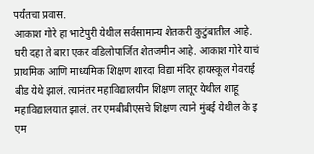पर्यंतचा प्रवास.
आकाश गोरे हा भाटेपुरी येथील सर्वसामान्य शेतकरी कुटुंबातील आहे. घरी दहा ते बारा एकर वडिलोपार्जित शेतजमीन आहे. आकाश गोरे याचं प्राथमिक आणि माध्यमिक शिक्षण शारदा विद्या मंदिर हायस्कूल गेवराई बीड येथे झालं. त्यानंतर महाविद्यालयीन शिक्षण लातूर येथील शाहू महाविद्यालयात झालं. तर एमबीबीएसचे शिक्षण त्याने मुंबई येथील के इ एम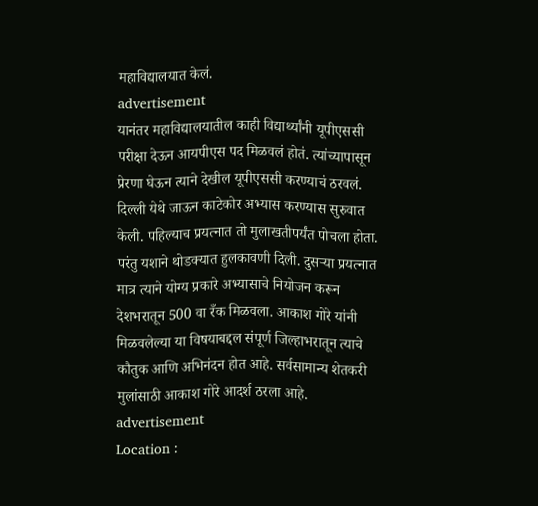महाविद्यालयात केलं.
advertisement
यानंतर महाविद्यालयातील काही विद्यार्थ्यांनी यूपीएससी परीक्षा देऊन आयपीएस पद मिळवलं होतं. त्यांच्यापासून प्रेरणा घेऊन त्याने देखील यूपीएससी करण्याचं ठरवलं. दिल्ली येथे जाऊन काटेकोर अभ्यास करण्यास सुरुवात केली. पहिल्याच प्रयत्नात तो मुलाखतीपर्यंत पोचला होता. परंतु यशाने थोडक्यात हुलकावणी दिली. दुसऱ्या प्रयत्नात मात्र त्याने योग्य प्रकारे अभ्यासाचे नियोजन करून देशभरातून 500 वा रँक मिळवला. आकाश गोरे यांनी मिळवलेल्या या विषयाबद्दल संपूर्ण जिल्हाभरातून त्याचे कौतुक आणि अभिनंदन होत आहे. सर्वसामान्य शेतकरी मुलांसाठी आकाश गोरे आदर्श ठरला आहे.
advertisement
Location :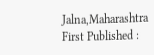Jalna,Maharashtra
First Published :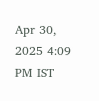Apr 30, 2025 4:09 PM IST